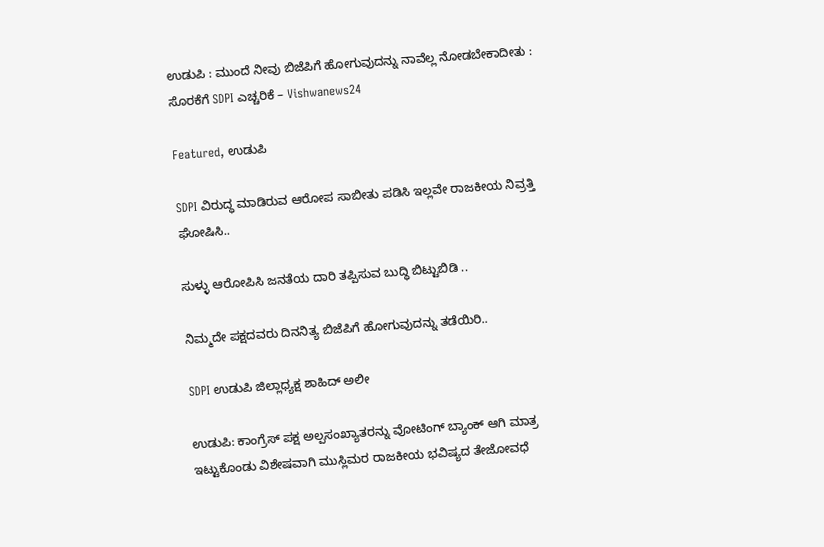ಉಡುಪಿ : ಮುಂದೆ ನೀವು ಬಿಜೆಪಿಗೆ ಹೋಗುವುದನ್ನು ನಾವೆಲ್ಲ ನೋಡಬೇಕಾದೀತು : ಸೊರಕೆಗೆ SDPI ಎಚ್ಚರಿಕೆ – Vishwanews24

Featured, ಉಡುಪಿ

SDPI ವಿರುದ್ಧ ಮಾಡಿರುವ ಆರೋಪ ಸಾಬೀತು ಪಡಿಸಿ ಇಲ್ಲವೇ ರಾಜಕೀಯ ನಿವ್ರತ್ತಿ ಘೋಷಿಸಿ..

ಸುಳ್ಳು ಆರೋಪಿಸಿ ಜನತೆಯ ದಾರಿ ತಪ್ಪಿಸುವ ಬುದ್ಧಿ ಬಿಟ್ಟುಬಿಡಿ ..

ನಿಮ್ಮದೇ ಪಕ್ಷದವರು ದಿನನಿತ್ಯ ಬಿಜೆಪಿಗೆ ಹೋಗುವುದನ್ನು ತಡೆಯಿರಿ..

SDPI ಉಡುಪಿ ಜಿಲ್ಲಾಧ್ಯಕ್ಷ ಶಾಹಿದ್ ಅಲೀ

ಉಡುಪಿ: ಕಾಂಗ್ರೆಸ್ ಪಕ್ಷ ಅಲ್ಪಸಂಖ್ಯಾತರನ್ನು ವೋಟಿಂಗ್ ಬ್ಯಾಂಕ್ ಆಗಿ ಮಾತ್ರ ಇಟ್ಟುಕೊಂಡು ವಿಶೇಷವಾಗಿ ಮುಸ್ಲಿಮರ ರಾಜಕೀಯ ಭವಿಷ್ಯದ ತೇಜೋವಧೆ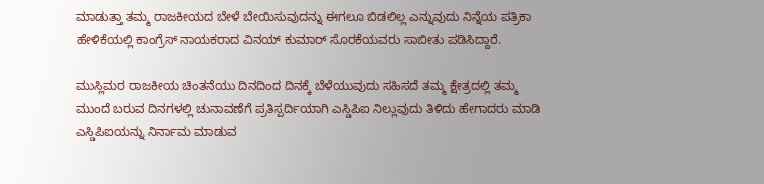ಮಾಡುತ್ತಾ ತಮ್ಮ ರಾಜಕೀಯದ ಬೇಳೆ ಬೇಯಿಸುವುದನ್ನು ಈಗಲೂ ಬಿಡಲಿಲ್ಲ ಎನ್ನುವುದು ನಿನ್ನೆಯ ಪತ್ರಿಕಾ ಹೇಳಿಕೆಯಲ್ಲಿ ಕಾಂಗ್ರೆಸ್ ನಾಯಕರಾದ ವಿನಯ್ ಕುಮಾರ್ ಸೊರಕೆಯವರು ಸಾಬೀತು ಪಡಿಸಿದ್ದಾರೆ.

ಮುಸ್ಲಿಮರ ರಾಜಕೀಯ ಚಿಂತನೆಯು ದಿನದಿಂದ ದಿನಕ್ಕೆ ಬೆಳೆಯುವುದು ಸಹಿಸದೆ ತಮ್ಮ ಕ್ಷೇತ್ರದಲ್ಲಿ ತಮ್ಮ ಮುಂದೆ ಬರುವ ದಿನಗಳಲ್ಲಿ ಚುನಾವಣೆಗೆ ಪ್ರತಿಸ್ಪರ್ದಿಯಾಗಿ ಎಸ್ಡಿಪಿಐ ನಿಲ್ಲುವುದು ತಿಳಿದು ಹೇಗಾದರು ಮಾಡಿ ಎಸ್ಡಿಪಿಐಯನ್ನು ನಿರ್ನಾಮ ಮಾಡುವ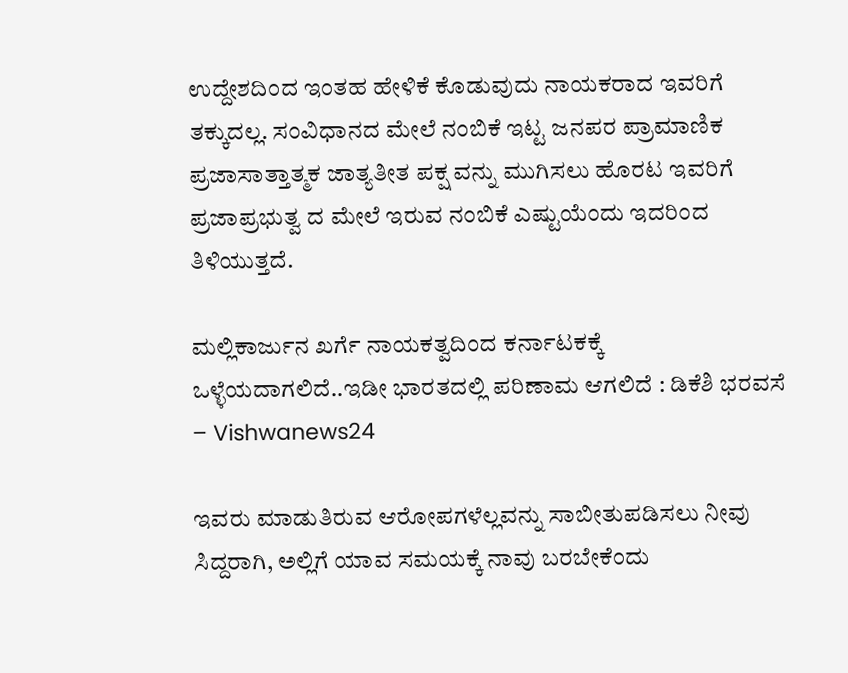ಉದ್ದೇಶದಿಂದ ಇಂತಹ ಹೇಳಿಕೆ ಕೊಡುವುದು ನಾಯಕರಾದ ಇವರಿಗೆ ತಕ್ಕುದಲ್ಲ. ಸಂವಿಧಾನದ ಮೇಲೆ ನಂಬಿಕೆ ಇಟ್ಟ ಜನಪರ ಪ್ರಾಮಾಣಿಕ ಪ್ರಜಾಸಾತ್ತಾತ್ಮಕ ಜಾತ್ಯತೀತ ಪಕ್ಷ ವನ್ನು ಮುಗಿಸಲು ಹೊರಟ ಇವರಿಗೆ ಪ್ರಜಾಪ್ರಭುತ್ವ ದ ಮೇಲೆ ಇರುವ ನಂಬಿಕೆ ಎಷ್ಟುಯೆಂದು ಇದರಿಂದ ತಿಳಿಯುತ್ತದೆ.

ಮಲ್ಲಿಕಾರ್ಜುನ ಖರ್ಗೆ ನಾಯಕತ್ವದಿಂದ ಕರ್ನಾಟಕಕ್ಕೆ ಒಳ್ಳೆಯದಾಗಲಿದೆ..ಇಡೀ ಭಾರತದಲ್ಲಿ ಪರಿಣಾಮ ಆಗಲಿದೆ : ಡಿಕೆಶಿ ಭರವಸೆ – Vishwanews24

ಇವರು ಮಾಡುತಿರುವ ಆರೋಪಗಳೆಲ್ಲವನ್ನು ಸಾಬೀತುಪಡಿಸಲು ನೀವು ಸಿದ್ದರಾಗಿ, ಅಲ್ಲಿಗೆ ಯಾವ ಸಮಯಕ್ಕೆ ನಾವು ಬರಬೇಕೆಂದು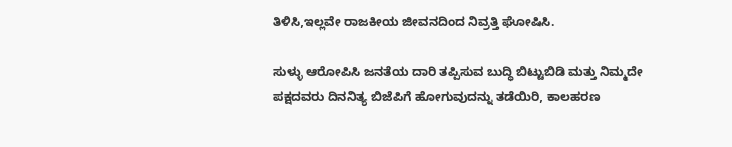ತಿಳಿಸಿ,ಇಲ್ಲವೇ ರಾಜಕೀಯ ಜೀವನದಿಂದ ನಿವ್ರತ್ತಿ ಘೋಷಿಸಿ.

ಸುಳ್ಳು ಆರೋಪಿಸಿ ಜನತೆಯ ದಾರಿ ತಪ್ಪಿಸುವ ಬುದ್ಧಿ ಬಿಟ್ಟುಬಿಡಿ ಮತ್ತು ನಿಮ್ಮದೇ ಪಕ್ಷದವರು ದಿನನಿತ್ಯ ಬಿಜೆಪಿಗೆ ಹೋಗುವುದನ್ನು ತಡೆಯಿರಿ, ಕಾಲಹರಣ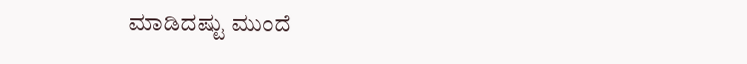ಮಾಡಿದಷ್ಟು ಮುಂದೆ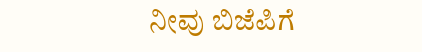ನೀವು ಬಿಜೆಪಿಗೆ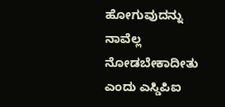ಹೋಗುವುದನ್ನು ನಾವೆಲ್ಲ ನೋಡಬೇಕಾದೀತು ಎಂದು ಎಸ್ಡಿಪಿಐ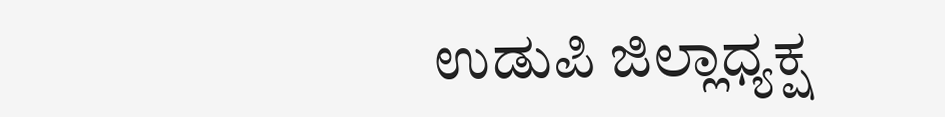ಉಡುಪಿ ಜಿಲ್ಲಾಧ್ಯಕ್ಷ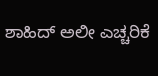ಶಾಹಿದ್ ಅಲೀ ಎಚ್ಚರಿಕೆ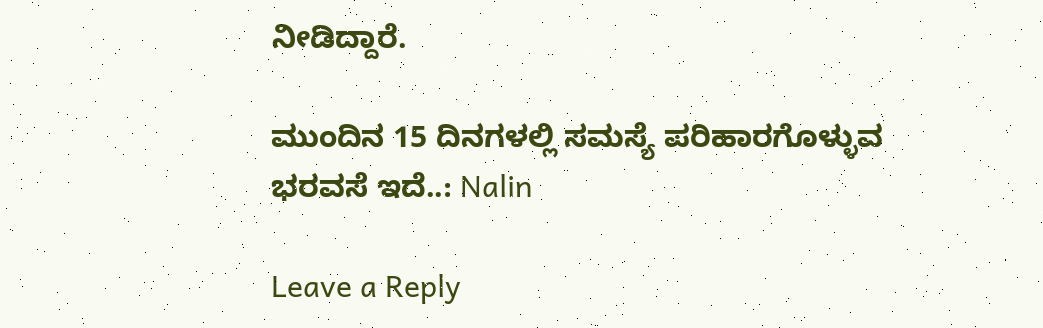ನೀಡಿದ್ದಾರೆ.

ಮುಂದಿನ 15 ದಿನಗಳಲ್ಲಿ ಸಮಸ್ಯೆ ಪರಿಹಾರಗೊಳ್ಳುವ ಭರವಸೆ ಇದೆ..: Nalin

Leave a Reply